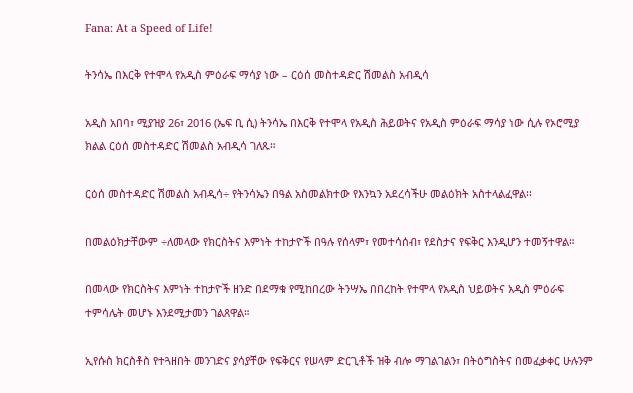Fana: At a Speed of Life!

ትንሳኤ በእርቅ የተሞላ የአዲስ ምዕራፍ ማሳያ ነው – ርዕሰ መስተዳድር ሽመልስ አብዲሳ

አዲስ አበባ፣ ሚያዝያ 26፣ 2016 (ኤፍ ቢ ሲ) ትንሳኤ በእርቅ የተሞላ የአዲስ ሕይወትና የአዲስ ምዕራፍ ማሳያ ነው ሲሉ የኦሮሚያ ክልል ርዕሰ መስተዳድር ሽመልስ አብዲሳ ገለጹ።

ርዕሰ መስተዳድር ሽመልስ አብዲሳ÷ የትንሳኤን በዓል አስመልክተው የእንኳን አደረሳችሁ መልዕክት አስተላልፈዋል፡፡

በመልዕክታቸውም ÷ለመላው የክርስትና እምነት ተከታዮች በዓሉ የሰላም፣ የመተሳሰብ፣ የደስታና የፍቅር እንዲሆን ተመኝተዋል።

በመላው የክርስትና እምነት ተከታዮች ዘንድ በደማቁ የሚከበረው ትንሣኤ በበረከት የተሞላ የአዲስ ህይወትና አዲስ ምዕራፍ ተምሳሌት መሆኑ እንደሚታመን ገልጸዋል።

ኢየሱስ ክርስቶስ የተጓዘበት መንገድና ያሳያቸው የፍቅርና የሠላም ድርጊቶች ዝቅ ብሎ ማገልገልን፣ በትዕግስትና በመፈቃቀር ሁሉንም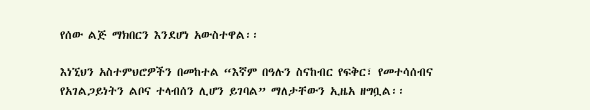የሰው ልጅ ማክበርን እንደሆነ አውስተዋል፡፡

እነኚህን አስተምህሮዎችን በመከተል “እኛም በዓሉን ስናከብር የፍቅር፣ የመተሳሰብና የአገልጋይነትን ልቦና ተላብሰን ሊሆን ይገባል” ማለታቸውን ኢዜአ ዘግቧል፡፡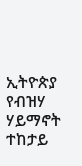ኢትዮጵያ የብዝሃ ሃይማኖት ተከታይ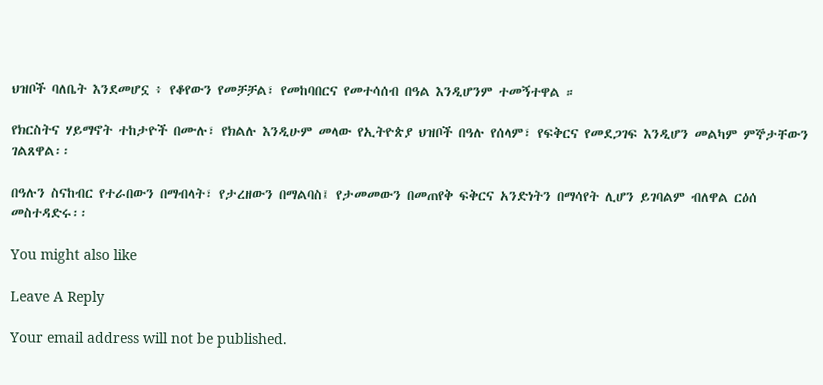ህዝቦች ባለቤት እንደመሆኗ ፥ የቆየውን የመቻቻል፣ የመከባበርና የመተሳሰብ በዓል እንዲሆንም ተመኝተዋል ።

የክርስትና ሃይማኖት ተከታዮች በሙሉ፣ የክልሉ እንዲሁም መላው የኢትዮጵያ ህዝቦች በዓሉ የሰላም፣ የፍቅርና የመደጋገፍ እንዲሆን መልካም ምኞታቸውን ገልጸዋል፡፡

በዓሉን ስናከብር የተራበውን በማብላት፣ የታረዘውን በማልባስ፤ የታመመውን በመጠየቅ ፍቅርና አንድነትን በማሳየት ሊሆን ይገባልም ብለዋል ርዕሰ መስተዳድሩ፡፡

You might also like

Leave A Reply

Your email address will not be published.